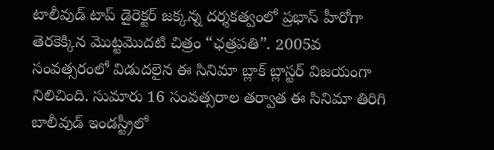టాలీవుడ్ టాప్ డైరెక్టర్ జక్కన్న దర్శకత్వంలో ప్రభాస్ హీరోగా తెరకెక్కిన మొట్టమొదటి చిత్రం “ఛత్రపతి”. 2005వ సంవత్సరంలో విడుదలైన ఈ సినిమా బ్లాక్ బ్లాస్టర్ విజయంగా నిలిచింది. సుమారు 16 సంవత్సరాల తర్వాత ఈ సినిమా తిరిగి బాలీవుడ్ ఇండస్ట్రీలో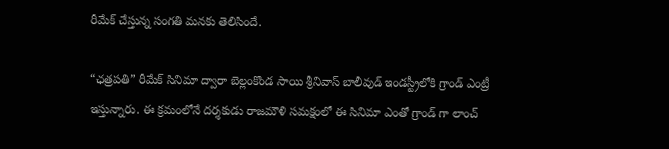రీమేక్ చేస్తున్న సంగతి మనకు తెలిసిందే.

“ఛత్రపతి” రీమేక్ సినిమా ద్వారా బెల్లంకొండ సాయి శ్రీనివాస్ బాలీవుడ్ ఇండస్ట్రీలోకి గ్రాండ్ ఎంట్రీ ఇస్తున్నారు. ఈ క్రమంలోనే దర్శకుడు రాజమౌళి సమక్షంలో ఈ సినిమా ఎంతో గ్రాండ్ గా లాంచ్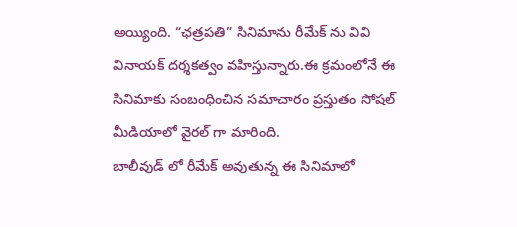అయ్యింది. “ఛత్రపతి” సినిమాను రీమేక్ ను వివి వినాయక్ దర్శకత్వం వహిస్తున్నారు.ఈ క్రమంలోనే ఈ సినిమాకు సంబంధించిన సమాచారం ప్రస్తుతం సోషల్ మీడియాలో వైరల్ గా మారింది.
బాలీవుడ్ లో రీమేక్ అవుతున్న ఈ సినిమాలో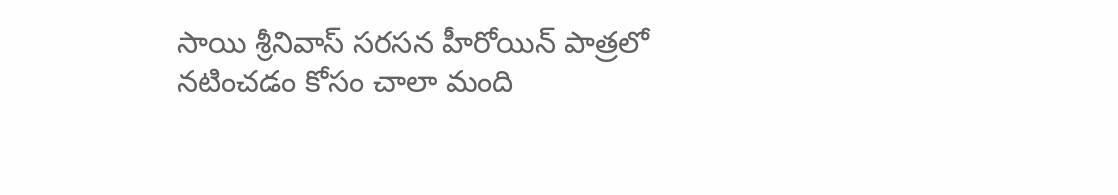సాయి శ్రీనివాస్ సరసన హీరోయిన్ పాత్రలో నటించడం కోసం చాలా మంది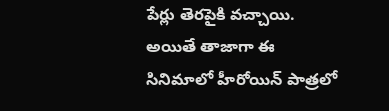పేర్లు తెరపైకి వచ్చాయి. అయితే తాజాగా ఈ సినిమాలో హీరోయిన్ పాత్రలో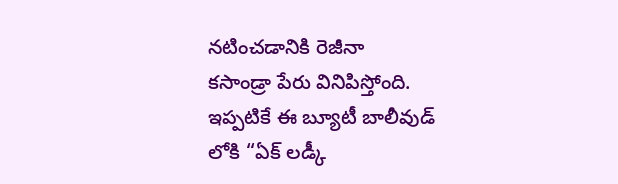నటించడానికి రెజీనా
కసాండ్రా పేరు వినిపిస్తోంది. ఇప్పటికే ఈ బ్యూటీ బాలీవుడ్ లోకి “ఏక్ లడ్కీ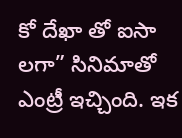కో దేఖా తో ఐసా లగా” సినిమాతో ఎంట్రీ ఇచ్చింది. ఇక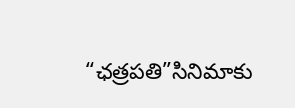“ఛత్రపతి”సినిమాకు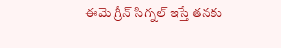ఈమె గ్రీన్ సిగ్నల్ ఇస్తే తనకు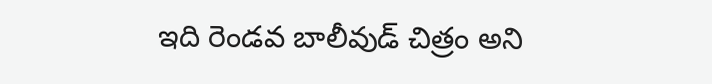ఇది రెండవ బాలీవుడ్ చిత్రం అని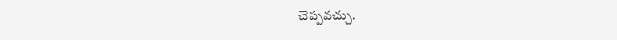చెప్పవచ్చు.